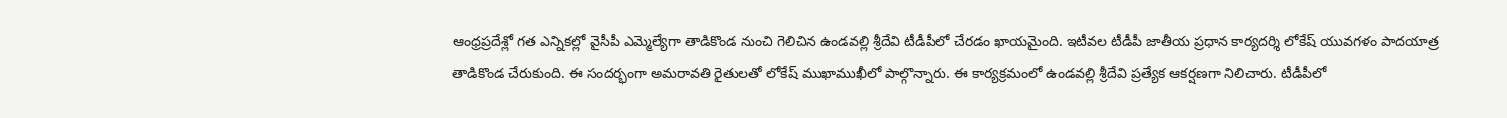ఆంధ్రప్రదేశ్లో గత ఎన్నికల్లో వైసీపీ ఎమ్మెల్యేగా తాడికొండ నుంచి గెలిచిన ఉండవల్లి శ్రీదేవి టీడీపీలో చేరడం ఖాయమైంది. ఇటీవల టీడీపీ జాతీయ ప్రధాన కార్యదర్శి లోకేష్ యువగళం పాదయాత్ర తాడికొండ చేరుకుంది. ఈ సందర్భంగా అమరావతి రైతులతో లోకేష్ ముఖాముఖీలో పాల్గొన్నారు. ఈ కార్యక్రమంలో ఉండవల్లి శ్రీదేవి ప్రత్యేక ఆకర్షణగా నిలిచారు. టీడీపీలో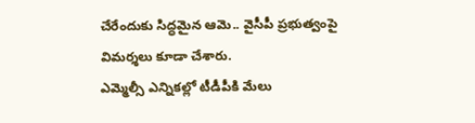చేరేందుకు సిద్ధమైన ఆమె.. వైసీపీ ప్రభుత్వంపై విమర్శలు కూడా చేశారు.
ఎమ్మెల్సీ ఎన్నికల్లో టీడీపీకి మేలు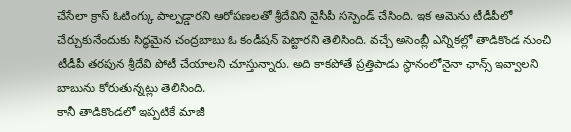చేసేలా క్రాస్ ఓటింగ్కు పాల్పడ్డారని ఆరోపణలతో శ్రీదేవిని వైసీపీ సస్పెండ్ చేసింది. ఇక ఆమెను టీడీపీలో చేర్చుకునేందుకు సిద్ధమైన చంద్రబాబు ఓ కండీషన్ పెట్టారని తెలిసింది. వచ్చే అసెంబ్లీ ఎన్నికల్లో తాడికొండ నుంచి టీడీపీ తరపున శ్రీదేవి పోటీ చేయాలని చూస్తున్నారు. అది కాకపోతే ప్రత్తిపాడు స్థానంలోనైనా ఛాన్స్ ఇవ్వాలని బాబును కోరుతున్నట్లు తెలిసింది.
కానీ తాడికొండలో ఇప్పటికే మాజీ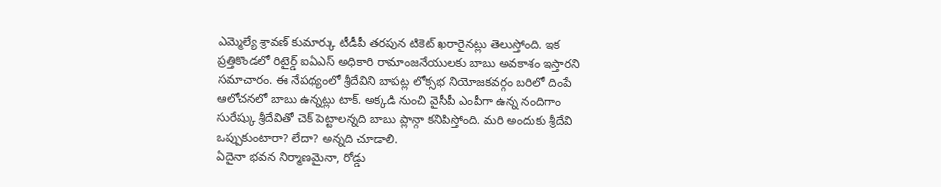ఎమ్మెల్యే శ్రావణ్ కుమార్కు టీడీపీ తరపున టికెట్ ఖరారైనట్లు తెలుస్తోంది. ఇక ప్రత్తికొండలో రిటైర్డ్ ఐఏఎస్ అధికారి రామాంజనేయులకు బాబు అవకాశం ఇస్తారని సమాచారం. ఈ నేపథ్యంలో శ్రీదేవిని బాపట్ల లోక్సభ నియోజకవర్గం బరిలో దింపే ఆలోచనలో బాబు ఉన్నట్లు టాక్. అక్కడి నుంచి వైసీపీ ఎంపీగా ఉన్న నందిగాం సురేష్కు శ్రీదేవితో చెక్ పెట్టాలన్నది బాబు ప్లాన్గా కనిపిస్తోంది. మరి అందుకు శ్రీదేవి ఒప్పుకుంటారా? లేదా? అన్నది చూడాలి.
ఏదైనా భవన నిర్మాణమైనా, రోడ్డు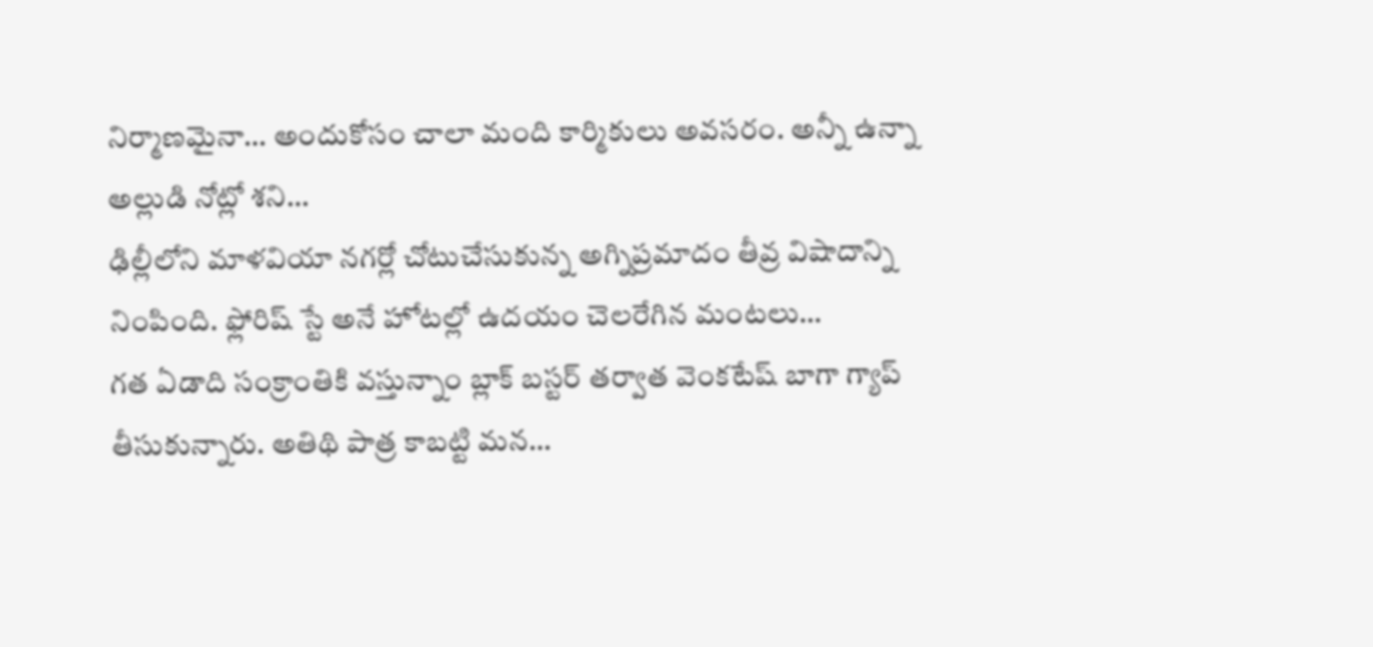నిర్మాణమైనా… అందుకోసం చాలా మంది కార్మికులు అవసరం. అన్నీ ఉన్నా అల్లుడి నోట్లో శని…
ఢిల్లీలోని మాళవియా నగర్లో చోటుచేసుకున్న అగ్నిప్రమాదం తీవ్ర విషాదాన్ని నింపింది. ఫ్లోరిష్ స్టే అనే హోటల్లో ఉదయం చెలరేగిన మంటలు…
గత ఏడాది సంక్రాంతికి వస్తున్నాం బ్లాక్ బస్టర్ తర్వాత వెంకటేష్ బాగా గ్యాప్ తీసుకున్నారు. అతిథి పాత్ర కాబట్టి మన…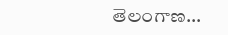తెలంగాణ…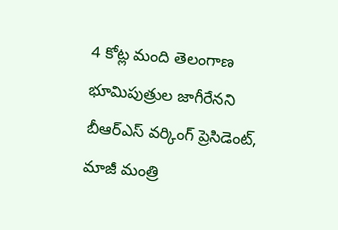4 కోట్ల మంది తెలంగాణ భూమిపుత్రుల జాగీరేనని బీఆర్ఎస్ వర్కింగ్ ప్రెసిడెంట్, మాజీ మంత్రి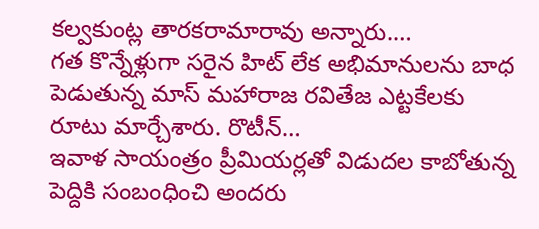కల్వకుంట్ల తారకరామారావు అన్నారు.…
గత కొన్నేళ్లుగా సరైన హిట్ లేక అభిమానులను బాధ పెడుతున్న మాస్ మహారాజ రవితేజ ఎట్టకేలకు రూటు మార్చేశారు. రొటీన్…
ఇవాళ సాయంత్రం ప్రీమియర్లతో విడుదల కాబోతున్న పెద్దికి సంబంధించి అందరు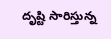దృష్టి సారిస్తున్న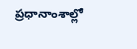ప్రధానాంశాల్లో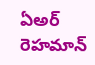ఏఅర్ రెహమాన్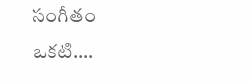సంగీతం ఒకటి.…